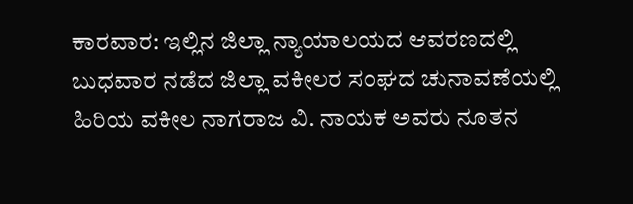ಕಾರವಾರ: ಇಲ್ಲಿನ ಜಿಲ್ಲಾ ನ್ಯಾಯಾಲಯದ ಆವರಣದಲ್ಲಿ ಬುಧವಾರ ನಡೆದ ಜಿಲ್ಲಾ ವಕೀಲರ ಸಂಘದ ಚುನಾವಣೆಯಲ್ಲಿ ಹಿರಿಯ ವಕೀಲ ನಾಗರಾಜ ವಿ. ನಾಯಕ ಅವರು ನೂತನ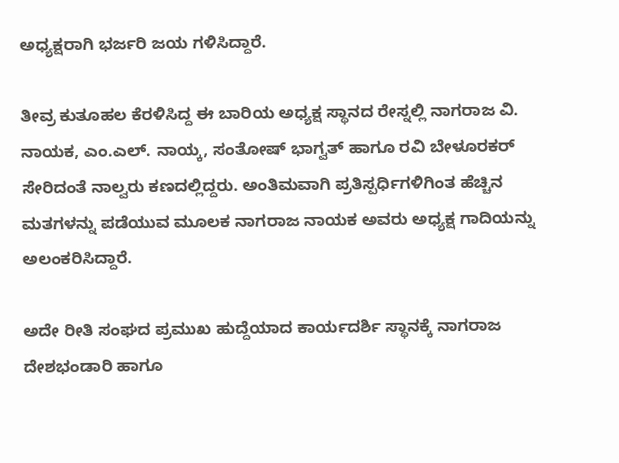ಅಧ್ಯಕ್ಷರಾಗಿ ಭರ್ಜರಿ ಜಯ ಗಳಿಸಿದ್ದಾರೆ.

ತೀವ್ರ ಕುತೂಹಲ ಕೆರಳಿಸಿದ್ದ ಈ ಬಾರಿಯ ಅಧ್ಯಕ್ಷ ಸ್ಥಾನದ ರೇಸ್ನಲ್ಲಿ ನಾಗರಾಜ ವಿ. ನಾಯಕ, ಎಂ.ಎಲ್. ನಾಯ್ಕ, ಸಂತೋಷ್ ಭಾಗ್ವತ್ ಹಾಗೂ ರವಿ ಬೇಳೂರಕರ್ ಸೇರಿದಂತೆ ನಾಲ್ವರು ಕಣದಲ್ಲಿದ್ದರು. ಅಂತಿಮವಾಗಿ ಪ್ರತಿಸ್ಪರ್ಧಿಗಳಿಗಿಂತ ಹೆಚ್ಚಿನ ಮತಗಳನ್ನು ಪಡೆಯುವ ಮೂಲಕ ನಾಗರಾಜ ನಾಯಕ ಅವರು ಅಧ್ಯಕ್ಷ ಗಾದಿಯನ್ನು ಅಲಂಕರಿಸಿದ್ದಾರೆ.

ಅದೇ ರೀತಿ ಸಂಘದ ಪ್ರಮುಖ ಹುದ್ದೆಯಾದ ಕಾರ್ಯದರ್ಶಿ ಸ್ಥಾನಕ್ಕೆ ನಾಗರಾಜ ದೇಶಭಂಡಾರಿ ಹಾಗೂ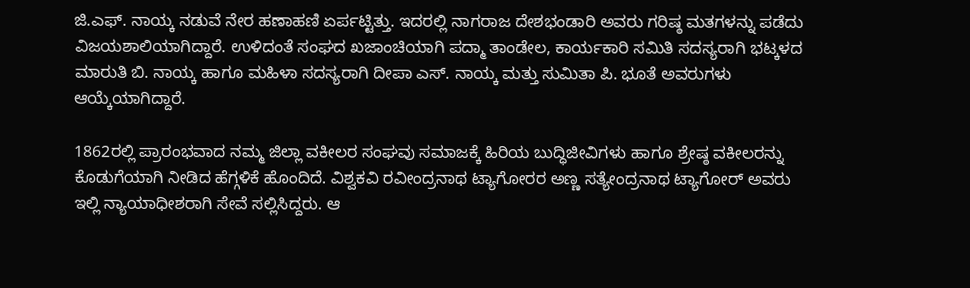ಜಿ.ಎಫ್. ನಾಯ್ಕ ನಡುವೆ ನೇರ ಹಣಾಹಣಿ ಏರ್ಪಟ್ಟಿತ್ತು. ಇದರಲ್ಲಿ ನಾಗರಾಜ ದೇಶಭಂಡಾರಿ ಅವರು ಗರಿಷ್ಠ ಮತಗಳನ್ನು ಪಡೆದು ವಿಜಯಶಾಲಿಯಾಗಿದ್ದಾರೆ. ಉಳಿದಂತೆ ಸಂಘದ ಖಜಾಂಚಿಯಾಗಿ ಪದ್ಮಾ ತಾಂಡೇಲ, ಕಾರ್ಯಕಾರಿ ಸಮಿತಿ ಸದಸ್ಯರಾಗಿ ಭಟ್ಕಳದ ಮಾರುತಿ ಬಿ. ನಾಯ್ಕ ಹಾಗೂ ಮಹಿಳಾ ಸದಸ್ಯರಾಗಿ ದೀಪಾ ಎಸ್. ನಾಯ್ಕ ಮತ್ತು ಸುಮಿತಾ ಪಿ. ಭೂತೆ ಅವರುಗಳು ಆಯ್ಕೆಯಾಗಿದ್ದಾರೆ.

1862ರಲ್ಲಿ ಪ್ರಾರಂಭವಾದ ನಮ್ಮ ಜಿಲ್ಲಾ ವಕೀಲರ ಸಂಘವು ಸಮಾಜಕ್ಕೆ ಹಿರಿಯ ಬುದ್ಧಿಜೀವಿಗಳು ಹಾಗೂ ಶ್ರೇಷ್ಠ ವಕೀಲರನ್ನು ಕೊಡುಗೆಯಾಗಿ ನೀಡಿದ ಹೆಗ್ಗಳಿಕೆ ಹೊಂದಿದೆ. ವಿಶ್ವಕವಿ ರವೀಂದ್ರನಾಥ ಟ್ಯಾಗೋರರ ಅಣ್ಣ ಸತ್ಯೇಂದ್ರನಾಥ ಟ್ಯಾಗೋರ್ ಅವರು ಇಲ್ಲಿ ನ್ಯಾಯಾಧೀಶರಾಗಿ ಸೇವೆ ಸಲ್ಲಿಸಿದ್ದರು. ಆ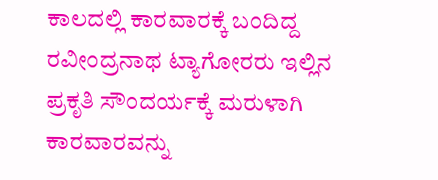ಕಾಲದಲ್ಲಿ ಕಾರವಾರಕ್ಕೆ ಬಂದಿದ್ದ ರವೀಂದ್ರನಾಥ ಟ್ಯಾಗೋರರು ಇಲ್ಲಿನ ಪ್ರಕೃತಿ ಸೌಂದರ್ಯಕ್ಕೆ ಮರುಳಾಗಿ ಕಾರವಾರವನ್ನು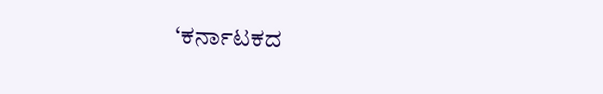‘ಕರ್ನಾಟಕದ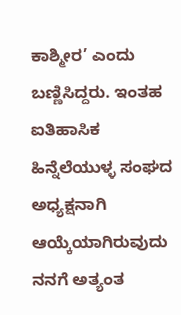ಕಾಶ್ಮೀರ’ ಎಂದು ಬಣ್ಣಿಸಿದ್ದರು. ಇಂತಹ ಐತಿಹಾಸಿಕ ಹಿನ್ನೆಲೆಯುಳ್ಳ ಸಂಘದ ಅಧ್ಯಕ್ಷನಾಗಿ ಆಯ್ಕೆಯಾಗಿರುವುದು ನನಗೆ ಅತ್ಯಂತ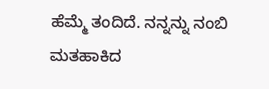ಹೆಮ್ಮೆ ತಂದಿದೆ. ನನ್ನನ್ನು ನಂಬಿ ಮತಹಾಕಿದ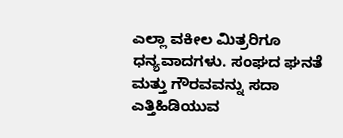ಎಲ್ಲಾ ವಕೀಲ ಮಿತ್ರರಿಗೂ ಧನ್ಯವಾದಗಳು. ಸಂಘದ ಘನತೆ ಮತ್ತು ಗೌರವವನ್ನು ಸದಾ ಎತ್ತಿಹಿಡಿಯುವ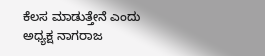ಕೆಲಸ ಮಾಡುತ್ತೇನೆ ಎಂದು ಅಧ್ಯಕ್ಷ ನಾಗರಾಜ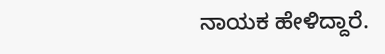ನಾಯಕ ಹೇಳಿದ್ದಾರೆ.